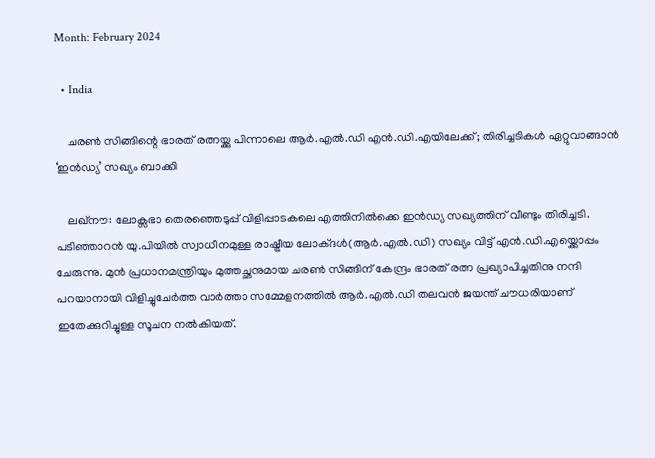Month: February 2024

  • India

    ചരണ്‍ സിങ്ങിന്റെ ഭാരത് രത്നയ്ക്കു പിന്നാലെ ആര്‍.എല്‍.ഡി എന്‍.ഡി.എയിലേക്ക്; തിരിച്ചടികള്‍ ഏറ്റുവാങ്ങാന്‍ ‘ഇന്‍ഡ്യ’ സഖ്യം ബാക്കി

    ലഖ്നൗ: ലോക്സഭാ തെരഞ്ഞെടുപ്പ് വിളിപ്പാടകലെ എത്തിനില്‍ക്കെ ഇന്‍ഡ്യ സഖ്യത്തിന് വീണ്ടും തിരിച്ചടി. പടിഞ്ഞാറന്‍ യു.പിയില്‍ സ്വാധീനമുള്ള രാഷ്ട്രീയ ലോക്ദള്‍(ആര്‍.എല്‍.ഡി) സഖ്യം വിട്ട് എന്‍.ഡി.എയ്ക്കൊപ്പം ചേരുന്നു. മുന്‍ പ്രധാനമന്ത്രിയും മുത്തച്ഛനുമായ ചരണ്‍ സിങ്ങിന് കേന്ദ്രം ഭാരത് രത്ന പ്രഖ്യാപിച്ചതിനു നന്ദി പറയാനായി വിളിച്ചുചേര്‍ത്ത വാര്‍ത്താ സമ്മേളനത്തില്‍ ആര്‍.എല്‍.ഡി തലവന്‍ ജയന്ത് ചൗധരിയാണ് ഇതേക്കുറിച്ചുള്ള സൂചന നല്‍കിയത്.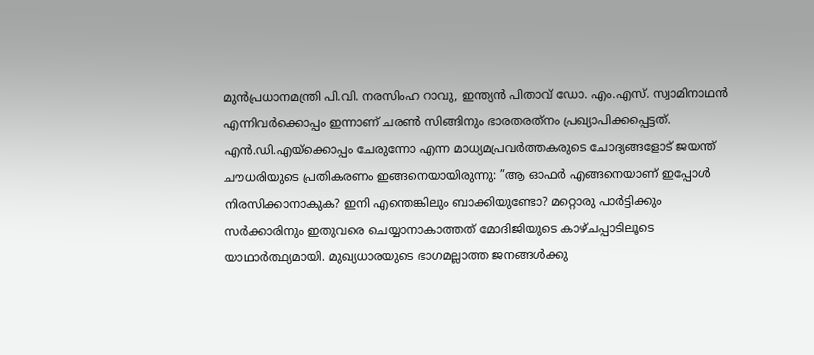മുന്‍പ്രധാനമന്ത്രി പി.വി. നരസിംഹ റാവു, ഇന്ത്യന്‍ പിതാവ് ഡോ. എം.എസ്. സ്വാമിനാഥന്‍ എന്നിവര്‍ക്കൊപ്പം ഇന്നാണ് ചരണ്‍ സിങ്ങിനും ഭാരതരത്‌നം പ്രഖ്യാപിക്കപ്പെട്ടത്. എന്‍.ഡി.എയ്ക്കൊപ്പം ചേരുന്നോ എന്ന മാധ്യമപ്രവര്‍ത്തകരുടെ ചോദ്യങ്ങളോട് ജയന്ത് ചൗധരിയുടെ പ്രതികരണം ഇങ്ങനെയായിരുന്നു: ”ആ ഓഫര്‍ എങ്ങനെയാണ് ഇപ്പോള്‍ നിരസിക്കാനാകുക? ഇനി എന്തെങ്കിലും ബാക്കിയുണ്ടോ? മറ്റൊരു പാര്‍ട്ടിക്കും സര്‍ക്കാരിനും ഇതുവരെ ചെയ്യാനാകാത്തത് മോദിജിയുടെ കാഴ്ചപ്പാടിലൂടെ യാഥാര്‍ത്ഥ്യമായി. മുഖ്യധാരയുടെ ഭാഗമല്ലാത്ത ജനങ്ങള്‍ക്കു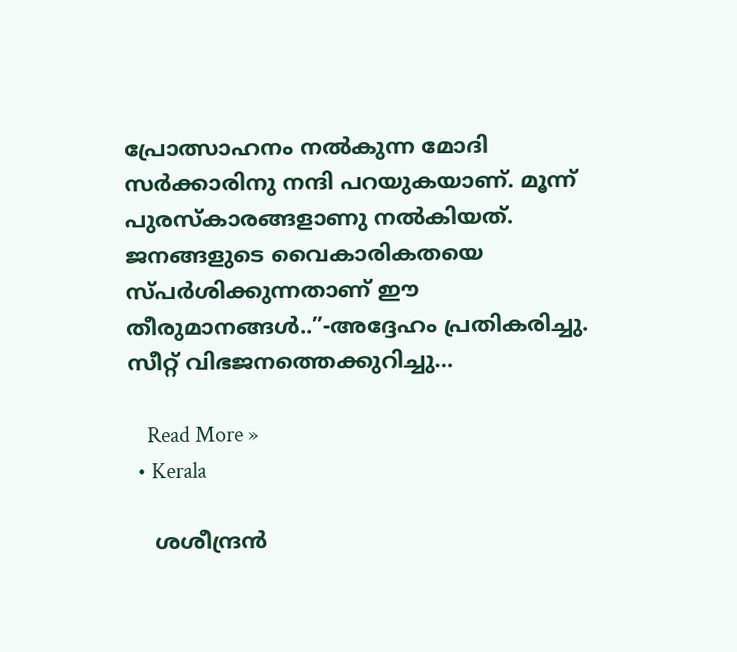പ്രോത്സാഹനം നല്‍കുന്ന മോദി സര്‍ക്കാരിനു നന്ദി പറയുകയാണ്. മൂന്ന് പുരസ്‌കാരങ്ങളാണു നല്‍കിയത്. ജനങ്ങളുടെ വൈകാരികതയെ സ്പര്‍ശിക്കുന്നതാണ് ഈ തീരുമാനങ്ങള്‍..”-അദ്ദേഹം പ്രതികരിച്ചു. സീറ്റ് വിഭജനത്തെക്കുറിച്ചു…

    Read More »
  • Kerala

    ശശീന്ദ്രന്‍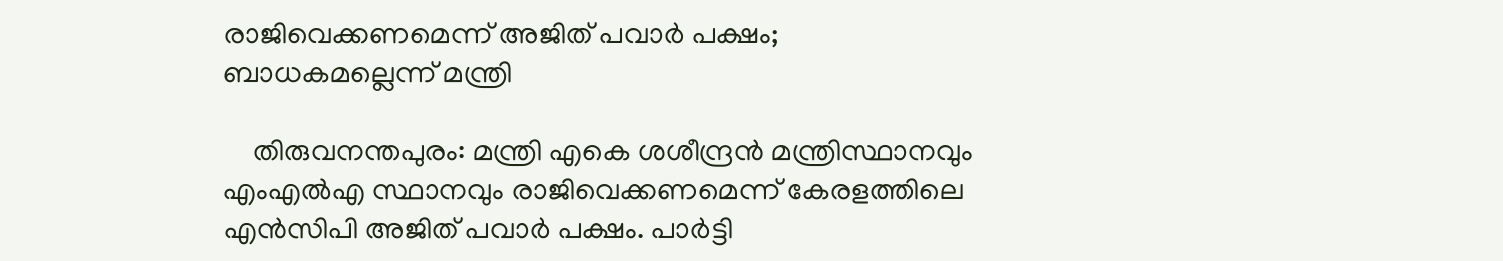രാജിവെക്കണമെന്ന് അജിത് പവാര്‍ പക്ഷം; ബാധകമല്ലെന്ന് മന്ത്രി

    തിരുവനന്തപുരം: മന്ത്രി എകെ ശശീന്ദ്രന്‍ മന്ത്രിസ്ഥാനവും എംഎല്‍എ സ്ഥാനവും രാജിവെക്കണമെന്ന് കേരളത്തിലെ എന്‍സിപി അജിത് പവാര്‍ പക്ഷം. പാര്‍ട്ടി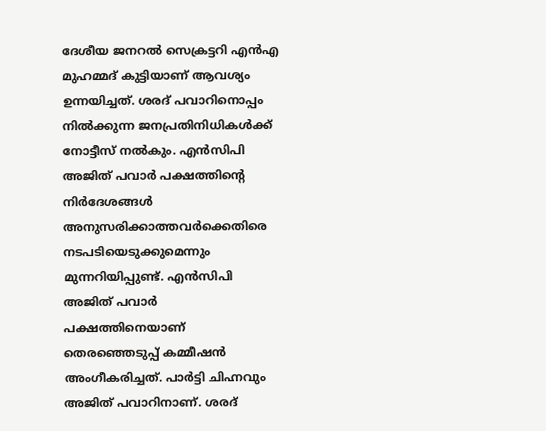ദേശീയ ജനറല്‍ സെക്രട്ടറി എന്‍എ മുഹമ്മദ് കുട്ടിയാണ് ആവശ്യം ഉന്നയിച്ചത്. ശരദ് പവാറിനൊപ്പം നില്‍ക്കുന്ന ജനപ്രതിനിധികള്‍ക്ക് നോട്ടീസ് നല്‍കും. എന്‍സിപി അജിത് പവാര്‍ പക്ഷത്തിന്റെ നിര്‍ദേശങ്ങള്‍ അനുസരിക്കാത്തവര്‍ക്കെതിരെ നടപടിയെടുക്കുമെന്നും മുന്നറിയിപ്പുണ്ട്. എന്‍സിപി അജിത് പവാര്‍ പക്ഷത്തിനെയാണ് തെരഞ്ഞെടുപ്പ് കമ്മീഷന്‍ അംഗീകരിച്ചത്. പാര്‍ട്ടി ചിഹ്നവും അജിത് പവാറിനാണ്. ശരദ്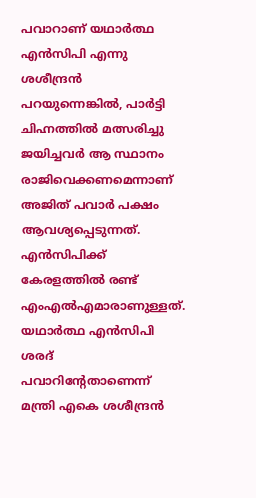പവാറാണ് യഥാര്‍ത്ഥ എന്‍സിപി എന്നു ശശീന്ദ്രന്‍ പറയുന്നെങ്കില്‍, പാര്‍ട്ടി ചിഹ്നത്തില്‍ മത്സരിച്ചു ജയിച്ചവര്‍ ആ സ്ഥാനം രാജിവെക്കണമെന്നാണ് അജിത് പവാര്‍ പക്ഷം ആവശ്യപ്പെടുന്നത്. എന്‍സിപിക്ക് കേരളത്തില്‍ രണ്ട് എംഎല്‍എമാരാണുള്ളത്. യഥാര്‍ത്ഥ എന്‍സിപി ശരദ് പവാറിന്റേതാണെന്ന് മന്ത്രി എകെ ശശീന്ദ്രന്‍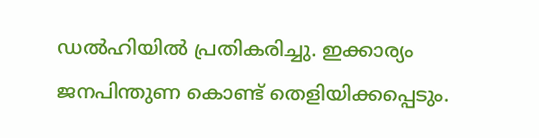ഡല്‍ഹിയില്‍ പ്രതികരിച്ചു. ഇക്കാര്യം ജനപിന്തുണ കൊണ്ട് തെളിയിക്കപ്പെടും.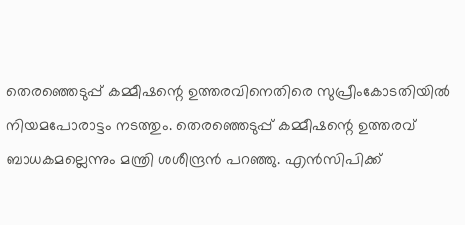തെരഞ്ഞെടുപ്പ് കമ്മീഷന്റെ ഉത്തരവിനെതിരെ സുപ്രീംകോടതിയില്‍ നിയമപോരാട്ടം നടത്തും. തെരഞ്ഞെടുപ്പ് കമ്മീഷന്റെ ഉത്തരവ് ബാധകമല്ലെന്നും മന്ത്രി ശശീന്ദ്രന്‍ പറഞ്ഞു. എന്‍സിപിക്ക്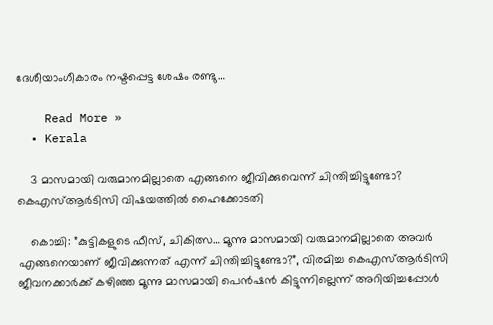ദേശീയാംഗീകാരം നഷ്ടപ്പെട്ട ശേഷം രണ്ടു…

    Read More »
  • Kerala

    3 മാസമായി വരുമാനമില്ലാതെ എങ്ങനെ ജീവിക്കുവെന്ന് ചിന്തിച്ചിട്ടുണ്ടോ? കെഎസ്ആര്‍ടിസി വിഷയത്തില്‍ ഹൈക്കോടതി

    കൊച്ചി: ”കുട്ടികളുടെ ഫീസ്, ചികിത്സ… മൂന്നു മാസമായി വരുമാനമില്ലാതെ അവര്‍ എങ്ങനെയാണ് ജീവിക്കുന്നത് എന്ന് ചിന്തിച്ചിട്ടുണ്ടോ?”, വിരമിച്ച കെഎസ്ആര്‍ടിസി ജീവനക്കാര്‍ക്ക് കഴിഞ്ഞ മൂന്നു മാസമായി പെന്‍ഷന്‍ കിട്ടുന്നില്ലെന്ന് അറിയിച്ചപ്പോള്‍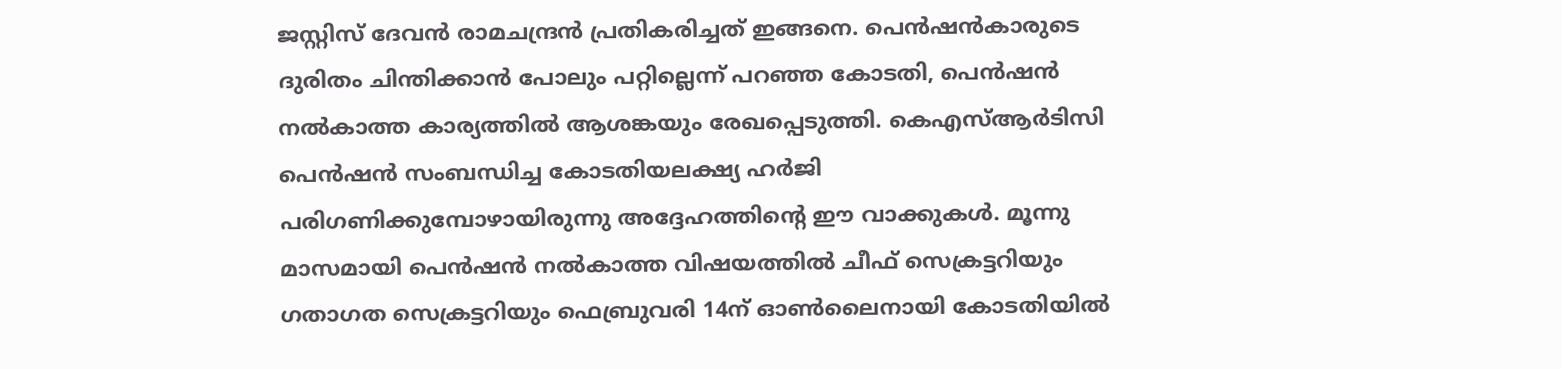ജസ്റ്റിസ് ദേവന്‍ രാമചന്ദ്രന്‍ പ്രതികരിച്ചത് ഇങ്ങനെ. പെന്‍ഷന്‍കാരുടെ ദുരിതം ചിന്തിക്കാന്‍ പോലും പറ്റില്ലെന്ന് പറഞ്ഞ കോടതി, പെന്‍ഷന്‍ നല്‍കാത്ത കാര്യത്തില്‍ ആശങ്കയും രേഖപ്പെടുത്തി. കെഎസ്ആര്‍ടിസി പെന്‍ഷന്‍ സംബന്ധിച്ച കോടതിയലക്ഷ്യ ഹര്‍ജി പരിഗണിക്കുമ്പോഴായിരുന്നു അദ്ദേഹത്തിന്റെ ഈ വാക്കുകള്‍. മൂന്നു മാസമായി പെന്‍ഷന്‍ നല്‍കാത്ത വിഷയത്തില്‍ ചീഫ് സെക്രട്ടറിയും ഗതാഗത സെക്രട്ടറിയും ഫെബ്രുവരി 14ന് ഓണ്‍ലൈനായി കോടതിയില്‍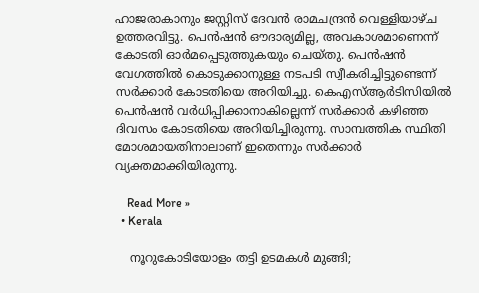ഹാജരാകാനും ജസ്റ്റിസ് ദേവന്‍ രാമചന്ദ്രന്‍ വെള്ളിയാഴ്ച ഉത്തരവിട്ടു. പെന്‍ഷന്‍ ഔദാര്യമില്ല, അവകാശമാണെന്ന് കോടതി ഓര്‍മപ്പെടുത്തുകയും ചെയ്തു. പെന്‍ഷന്‍ വേഗത്തില്‍ കൊടുക്കാനുള്ള നടപടി സ്വീകരിച്ചിട്ടുണ്ടെന്ന് സര്‍ക്കാര്‍ കോടതിയെ അറിയിച്ചു. കെഎസ്ആര്‍ടിസിയില്‍ പെന്‍ഷന്‍ വര്‍ധിപ്പിക്കാനാകില്ലെന്ന് സര്‍ക്കാര്‍ കഴിഞ്ഞ ദിവസം കോടതിയെ അറിയിച്ചിരുന്നു. സാമ്പത്തിക സ്ഥിതി മോശമായതിനാലാണ് ഇതെന്നും സര്‍ക്കാര്‍ വ്യക്തമാക്കിയിരുന്നു.

    Read More »
  • Kerala

    നൂറുകോടിയോളം തട്ടി ഉടമകള്‍ മുങ്ങി;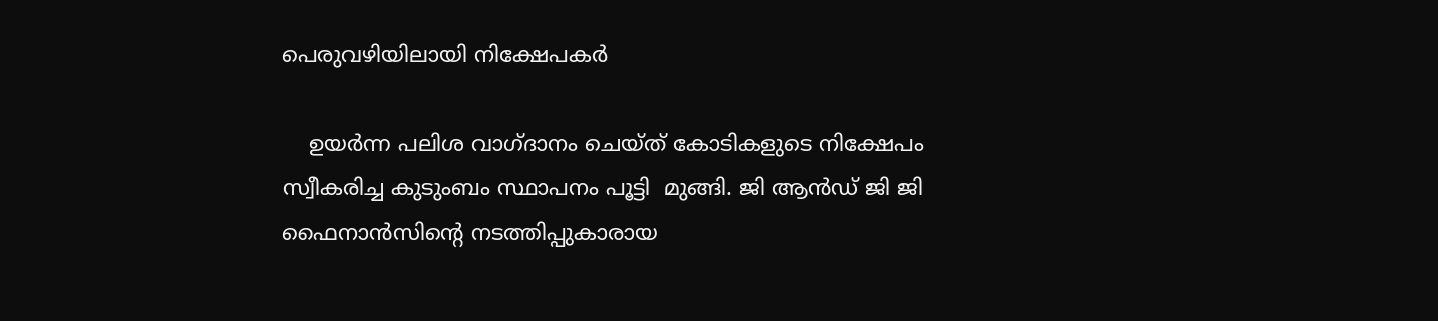പെരുവഴിയിലായി നിക്ഷേപകര്‍

    ഉയര്‍ന്ന പലിശ വാഗ്ദാനം ചെയ്ത് കോടികളുടെ നിക്ഷേപം സ്വീകരിച്ച കുടുംബം സ്ഥാപനം പൂട്ടി  മുങ്ങി. ജി ആന്‍ഡ് ജി ജി  ഫൈനാന്‍സിന്റെ നടത്തിപ്പുകാരായ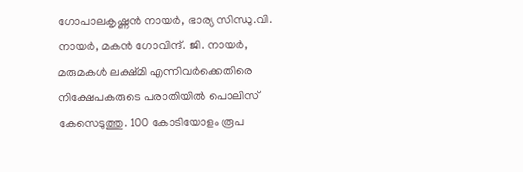ഗോപാലകൃഷ്ണന്‍ നായര്‍, ഭാര്യ സിന്ധു.വി. നായര്‍, മകന്‍ ഗോവിന്ദ്. ജി. നായര്‍, മരുമകള്‍ ലക്ഷ്മി എന്നിവര്‍ക്കെതിരെ നിക്ഷേപകരുടെ പരാതിയില്‍ പൊലിസ് കേസെടുത്തു. 100 കോടിയോളം രൂപ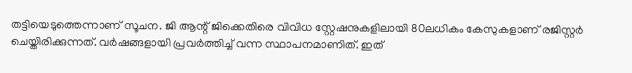തട്ടിയെടുത്തെന്നാണ് സൂചന. ജി ആന്റ് ജിക്കെതിരെ വിവിധ സ്റ്റേഷനുകളിലായി 80ലധികം കേസുകളാണ് രജിസ്റ്റര്‍ ചെയ്തിരിക്കുന്നത്. വര്‍ഷങ്ങളായി പ്രവര്‍ത്തിച്ച്‌ വന്ന സ്ഥാപനമാണിത്. ഇത്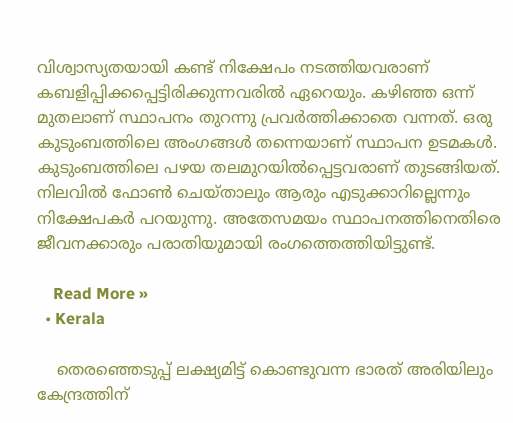വിശ്വാസ്യതയായി കണ്ട് നിക്ഷേപം നടത്തിയവരാണ് കബളിപ്പിക്കപ്പെട്ടിരിക്കുന്നവരില്‍ ഏറെയും. കഴിഞ്ഞ ഒന്ന് മുതലാണ് സ്ഥാപനം തുറന്നു പ്രവര്‍ത്തിക്കാതെ വന്നത്. ഒരു കുടുംബത്തിലെ അംഗങ്ങള്‍ തന്നെയാണ് സ്ഥാപന ഉടമകള്‍. കുടുംബത്തിലെ പഴയ തലമുറയില്‍പ്പെട്ടവരാണ് തുടങ്ങിയത്. നിലവില്‍ ഫോണ്‍ ചെയ്താലും ആരും എടുക്കാറില്ലെന്നും നിക്ഷേപകര്‍ പറയുന്നു. അതേസമയം സ്ഥാപനത്തിനെതിരെ ജീവനക്കാരും പരാതിയുമായി രംഗത്തെത്തിയിട്ടുണ്ട്.

    Read More »
  • Kerala

    തെരഞ്ഞെടുപ്പ് ലക്ഷ്യമിട്ട് കൊണ്ടുവന്ന ഭാരത് അരിയിലും കേന്ദ്രത്തിന്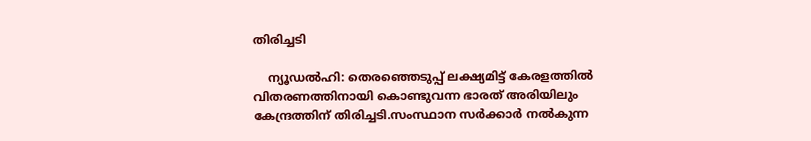തിരിച്ചടി

    ന്യൂഡൽഹി: തെരഞ്ഞെടുപ്പ് ലക്ഷ്യമിട്ട് കേരളത്തിൽ വിതരണത്തിനായി കൊണ്ടുവന്ന ഭാരത് അരിയിലും കേന്ദ്രത്തിന് തിരിച്ചടി.സംസ്ഥാന സർക്കാർ നല്‍കുന്ന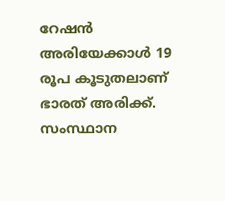റേഷൻ അരിയേക്കാള്‍ 19 രൂപ കൂടുതലാണ് ഭാരത് അരിക്ക്. സംസ്ഥാന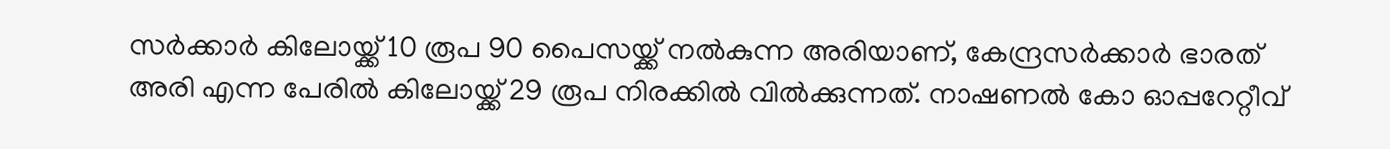സർക്കാർ കിലോയ്ക്ക് 10 രൂപ 90 പൈസയ്ക്ക് നല്‍കുന്ന അരിയാണ്, കേന്ദ്രസർക്കാർ ഭാരത് അരി എന്ന പേരില്‍ കിലോയ്ക്ക് 29 രൂപ നിരക്കില്‍ വില്‍ക്കുന്നത്. നാഷണല്‍ കോ ഓപ്പറേറ്റീവ്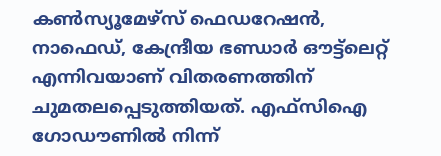കണ്‍സ്യൂമേഴ്സ് ഫെഡറേഷൻ, നാഫെഡ്, കേന്ദ്രീയ ഭണ്ഡാർ ഔട്ട്ലെറ്റ് എന്നിവയാണ് വിതരണത്തിന് ചുമതലപ്പെടുത്തിയത്. എഫ്സിഐ ഗോഡൗണില്‍ നിന്ന്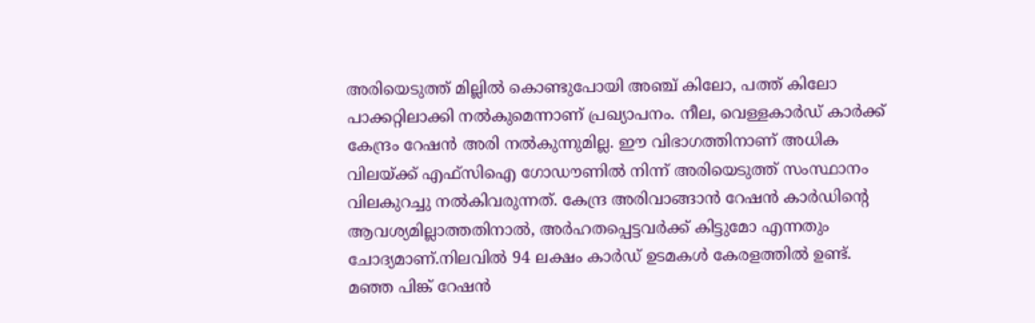അരിയെടുത്ത് മില്ലില്‍ കൊണ്ടുപോയി അഞ്ച് കിലോ, പത്ത് കിലോ പാക്കറ്റിലാക്കി നല്‍കുമെന്നാണ് പ്രഖ്യാപനം. നീല, വെള്ളകാർഡ് കാർക്ക് കേന്ദ്രം റേഷൻ അരി നല്‍കുന്നുമില്ല. ഈ വിഭാഗത്തിനാണ് അധിക വിലയ്ക്ക് എഫ്സിഐ ഗോഡൗണില്‍ നിന്ന് അരിയെടുത്ത് സംസ്ഥാനം വിലകുറച്ചു നല്‍കിവരുന്നത്. കേന്ദ്ര അരിവാങ്ങാൻ റേഷൻ കാർഡിന്റെ ആവശ്യമില്ലാത്തതിനാല്‍, അർഹതപ്പെട്ടവർക്ക് കിട്ടുമോ എന്നതും ചോദ്യമാണ്.നിലവില്‍ 94 ലക്ഷം കാർഡ് ഉടമകള്‍ കേരളത്തില്‍ ഉണ്ട്. മഞ്ഞ പിങ്ക് റേഷൻ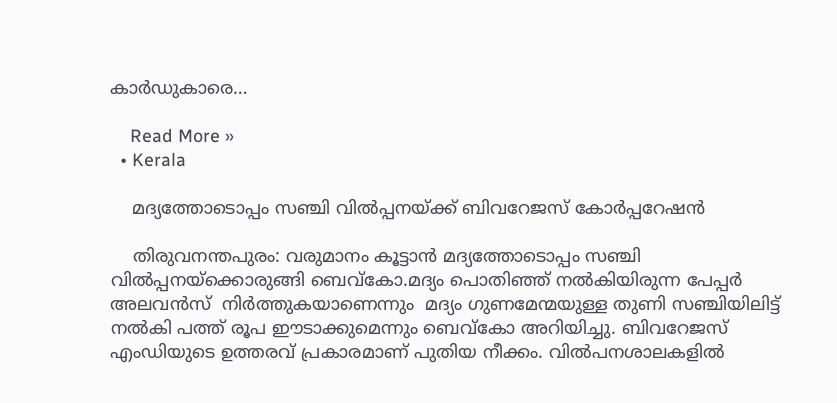കാർഡുകാരെ…

    Read More »
  • Kerala

    മദ്യത്തോടൊപ്പം സഞ്ചി വിൽപ്പനയ്ക്ക് ബിവറേജസ് കോർപ്പറേഷൻ

    തിരുവനന്തപുരം: വരുമാനം കൂട്ടാൻ മദ്യത്തോടൊപ്പം സഞ്ചി വിൽപ്പനയ്ക്കൊരുങ്ങി ബെവ്കോ.മദ്യം പൊതിഞ്ഞ് നല്‍കിയിരുന്ന പേപ്പർ അലവൻസ്  നിർത്തുകയാണെന്നും  മദ്യം ഗുണമേന്മയുള്ള തുണി സഞ്ചിയിലിട്ട് നല്‍കി പത്ത് രൂപ ഈടാക്കുമെന്നും ബെവ്കോ അറിയിച്ചു. ബിവറേജസ് എംഡിയുടെ ഉത്തരവ് പ്രകാരമാണ് പുതിയ നീക്കം. വില്‍പനശാലകളില്‍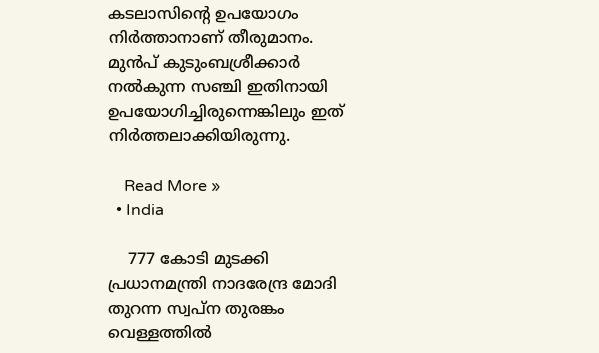കടലാസിന്റെ ഉപയോഗം നിർത്താനാണ് തീരുമാനം. മുൻപ് കുടുംബശ്രീക്കാർ നല്‍കുന്ന സഞ്ചി ഇതിനായി ഉപയോഗിച്ചിരുന്നെങ്കിലും ഇത് നിർത്തലാക്കിയിരുന്നു.

    Read More »
  • India

    777 കോടി മുടക്കി പ്രധാനമന്ത്രി നാദരേന്ദ്ര മോദി തുറന്ന സ്വപ്‌ന തുരങ്കം വെള്ളത്തില്‍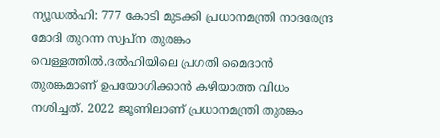ന്യൂഡൽഹി: 777 കോടി മുടക്കി പ്രധാനമന്ത്രി നാദരേന്ദ്ര മോദി തുറന്ന സ്വപ്‌ന തുരങ്കം വെള്ളത്തില്‍.ദല്‍ഹിയിലെ പ്രഗതി മൈദാൻ തുരങ്കമാണ് ഉപയോഗിക്കാൻ കഴിയാത്ത വിധം നശിച്ചത്. 2022 ജൂണിലാണ് പ്രധാനമന്ത്രി തുരങ്കം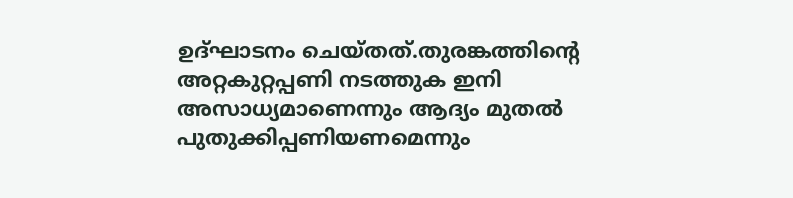ഉദ്ഘാടനം ചെയ്തത്.തുരങ്കത്തിന്റെ അറ്റകുറ്റപ്പണി നടത്തുക ഇനി അസാധ്യമാണെന്നും ആദ്യം മുതല്‍ പുതുക്കിപ്പണിയണമെന്നും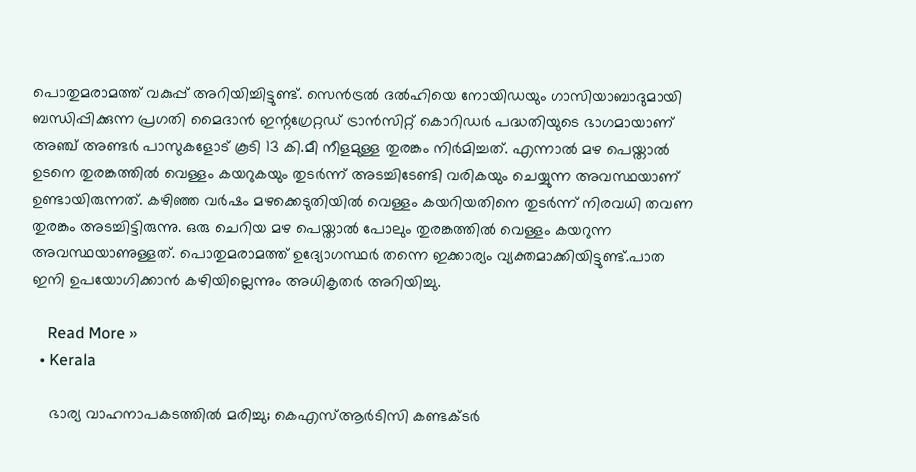പൊതുമരാമത്ത് വകുപ്പ് അറിയിച്ചിട്ടുണ്ട്. സെൻട്രല്‍ ദല്‍ഹിയെ നോയിഡയും ഗാസിയാബാദുമായി ബന്ധിപ്പിക്കുന്ന പ്രഗതി മൈദാൻ ഇന്റഗ്രേറ്റഡ് ട്രാൻസിറ്റ് കൊറിഡർ പദ്ധതിയുടെ ഭാഗമായാണ് അഞ്ച് അണ്ടർ പാസുകളോട് കൂടി 13 കി.മീ നീളമുള്ള തുരങ്കം നിർമിച്ചത്. എന്നാല്‍ മഴ പെയ്താല്‍ ഉടനെ തുരങ്കത്തില്‍ വെള്ളം കയറുകയും തുടർന്ന് അടച്ചിടേണ്ടി വരികയും ചെയ്യുന്ന അവസ്ഥയാണ് ഉണ്ടായിരുന്നത്. കഴിഞ്ഞ വർഷം മഴക്കെടുതിയില്‍ വെള്ളം കയറിയതിനെ തുടർന്ന് നിരവധി തവണ തുരങ്കം അടച്ചിട്ടിരുന്നു. ഒരു ചെറിയ മഴ പെയ്താല്‍ പോലും തുരങ്കത്തില്‍ വെള്ളം കയറുന്ന അവസ്ഥയാണുള്ളത്. പൊതുമരാമത്ത് ഉദ്യോഗസ്ഥർ തന്നെ ഇക്കാര്യം വ്യക്തമാക്കിയിട്ടുണ്ട്.പാത ഇനി ഉപയോഗിക്കാൻ കഴിയില്ലെന്നും അധികൃതർ അറിയിച്ചു.

    Read More »
  • Kerala

    ഭാര്യ വാഹനാപകടത്തിൽ മരിച്ചു; കെഎസ്ആർടിസി കണ്ടക്ടർ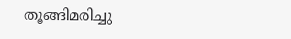തൂങ്ങിമരിച്ചു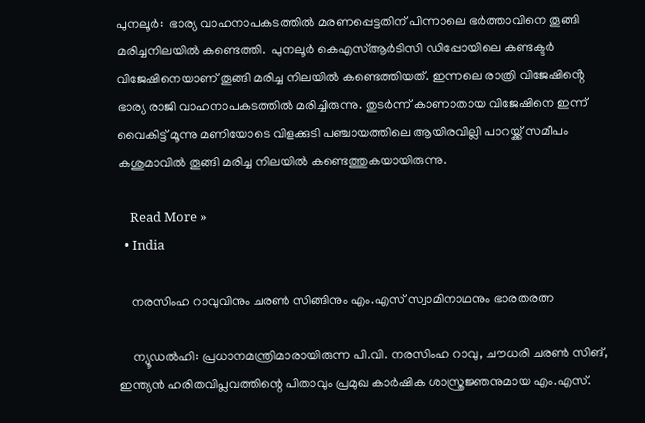പുനലൂർ:  ഭാര്യ വാഹനാപകടത്തിൽ മരണപ്പെട്ടതിന് പിന്നാലെ ഭർത്താവിനെ തൂങ്ങി മരിച്ചനിലയിൽ കണ്ടെത്തി.  പുനലൂർ കെഎസ്ആർടിസി ഡിപ്പോയിലെ കണ്ടക്ടർ വിജേഷിനെയാണ് തൂങ്ങി മരിച്ച നിലയിൽ കണ്ടെത്തിയത്. ഇന്നലെ രാത്രി വിജേഷിൻ്റെ ഭാര്യ രാജി വാഹനാപകടത്തിൽ മരിച്ചിരുന്നു. തുടർന്ന് കാണാതായ വിജേഷിനെ ഇന്ന് വൈകിട്ട് മൂന്നു മണിയോടെ വിളക്കുടി പഞ്ചായത്തിലെ ആയിരവില്ലി പാറയ്ക്ക് സമീപം കശുമാവിൽ തൂങ്ങി മരിച്ച നിലയിൽ കണ്ടെത്തുകയായിരുന്നു.

    Read More »
  • India

    നരസിംഹ റാവുവിനും ചരണ്‍ സിങ്ങിനും എം.എസ് സ്വാമിനാഥനും ഭാരതരത്ന

    ന്യൂഡല്‍ഹി: പ്രധാനമന്ത്രിമാരായിരുന്ന പി.വി. നരസിംഹ റാവു, ചൗധരി ചരണ്‍ സിങ്, ഇന്ത്യന്‍ ഹരിതവിപ്ലവത്തിന്റെ പിതാവും പ്രമുഖ കാര്‍ഷിക ശാസ്ത്രജ്ഞനുമായ എം.എസ്.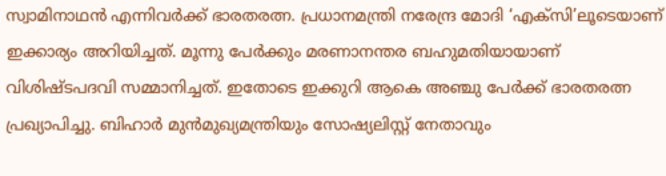സ്വാമിനാഥന്‍ എന്നിവര്‍ക്ക് ഭാരതരത്ന. പ്രധാനമന്ത്രി നരേന്ദ്ര മോദി ‘എക്സി’ലൂടെയാണ് ഇക്കാര്യം അറിയിച്ചത്. മൂന്നു പേര്‍ക്കും മരണാനന്തര ബഹുമതിയായാണ് വിശിഷ്ടപദവി സമ്മാനിച്ചത്. ഇതോടെ ഇക്കുറി ആകെ അഞ്ചു പേര്‍ക്ക് ഭാരതരത്ന പ്രഖ്യാപിച്ചു. ബിഹാര്‍ മുന്‍മുഖ്യമന്ത്രിയും സോഷ്യലിസ്റ്റ് നേതാവും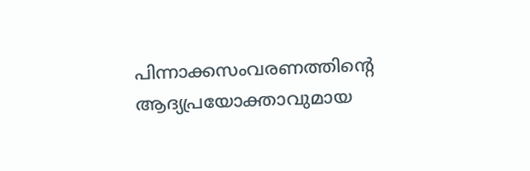പിന്നാക്കസംവരണത്തിന്റെ ആദ്യപ്രയോക്താവുമായ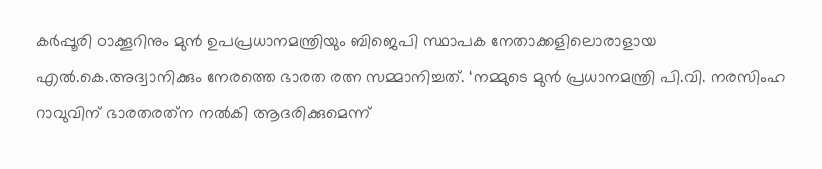കര്‍പ്പൂരി ഠാക്കൂറിനും മുന്‍ ഉപപ്രധാനമന്ത്രിയും ബിജെപി സ്ഥാപക നേതാക്കളിലൊരാളായ എല്‍.കെ.അദ്വാനിക്കും നേരത്തെ ഭാരത രത്ന സമ്മാനിച്ചത്. ‘നമ്മുടെ മുന്‍ പ്രധാനമന്ത്രി പി.വി. നരസിംഹ റാവുവിന് ഭാരതരത്‌ന നല്‍കി ആദരിക്കുമെന്ന്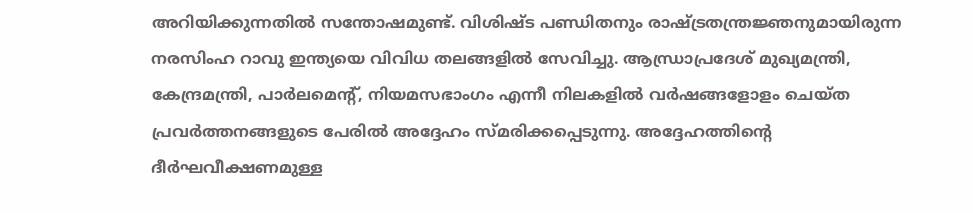അറിയിക്കുന്നതില്‍ സന്തോഷമുണ്ട്. വിശിഷ്ട പണ്ഡിതനും രാഷ്ട്രതന്ത്രജ്ഞനുമായിരുന്ന നരസിംഹ റാവു ഇന്ത്യയെ വിവിധ തലങ്ങളില്‍ സേവിച്ചു. ആന്ധ്രാപ്രദേശ് മുഖ്യമന്ത്രി, കേന്ദ്രമന്ത്രി, പാര്‍ലമെന്റ്, നിയമസഭാംഗം എന്നീ നിലകളില്‍ വര്‍ഷങ്ങളോളം ചെയ്ത പ്രവര്‍ത്തനങ്ങളുടെ പേരില്‍ അദ്ദേഹം സ്മരിക്കപ്പെടുന്നു. അദ്ദേഹത്തിന്റെ ദീര്‍ഘവീക്ഷണമുള്ള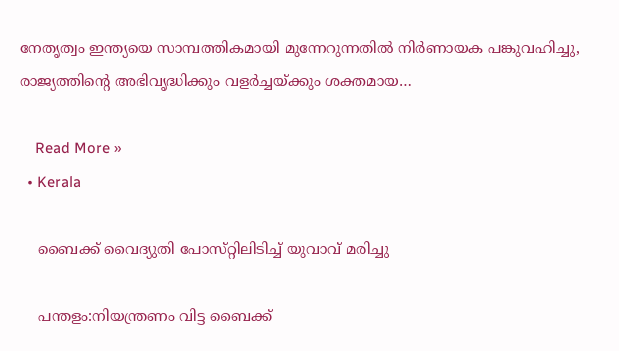നേതൃത്വം ഇന്ത്യയെ സാമ്പത്തികമായി മുന്നേറുന്നതില്‍ നിര്‍ണായക പങ്കുവഹിച്ചു, രാജ്യത്തിന്റെ അഭിവൃദ്ധിക്കും വളര്‍ച്ചയ്ക്കും ശക്തമായ…

    Read More »
  • Kerala

    ബൈക്ക് വൈദ്യുതി പോസ്‌റ്റിലിടിച്ച് യുവാവ് മരിച്ചു

    പന്തളം:നിയന്ത്രണം വിട്ട ബൈക്ക്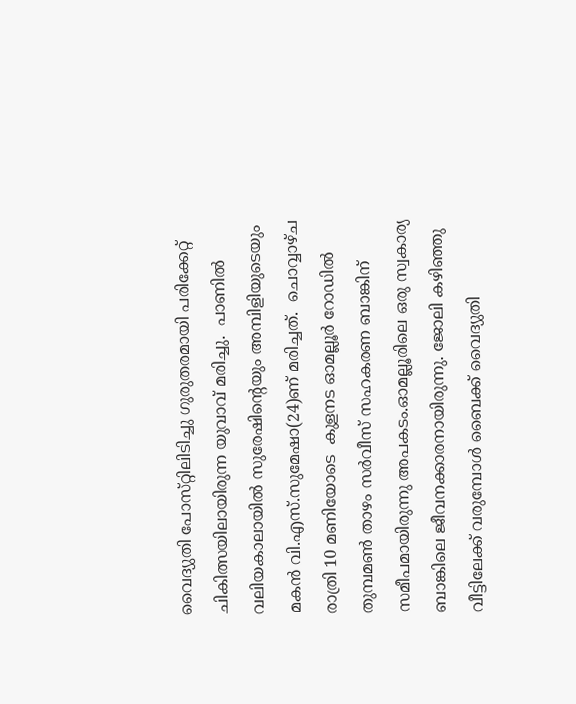വൈദ്യുതി പോസ്‌റ്റിലിടിച്ചു ഗുരുതരമായി പരിക്കേറ്റ് ചികിത്സയിലായിരുന്ന യുവാവ് മരിച്ചു.  പാണിൽ വലിയകാലായിൽ സുരേഷിൻ്റെയും അമ്പിളിയുടെയും മകൻ വി.എസ്.സുമേഷാ(24)ണ് മരിച്ചത്.  ചൊവ്വാഴ്‌ച രാത്രി 10 മണിയോടെ  കുളനട ഓമല്ലൂർ റോഡിൽ തുമ്പമൺ താഴം സർവീസ് സഹകരണ ബാങ്കിന് സമീപമായിരുന്നു അപകടം.ഓമല്ലൂരിലെ ഒരു സ്വകാര്യ ബാങ്കിലെ ജീവനക്കാരനായിരുന്നു. ജോലി കഴിഞ്ഞു വീട്ടിലേക്ക് വരുമ്പോൾ ബൈക്ക് വൈദ്യുതി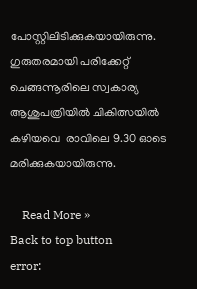പോസ്റ്റിലിടിക്കുകയായിരുന്നു. ഗുരുതരമായി പരിക്കേറ്റ് ചെങ്ങന്നൂരിലെ സ്വകാര്യ ആശുപത്രിയിൽ ചികിത്സയിൽ കഴിയവെ  രാവിലെ 9.30 ഓടെ മരിക്കുകയായിരുന്നു.

    Read More »
Back to top button
error: